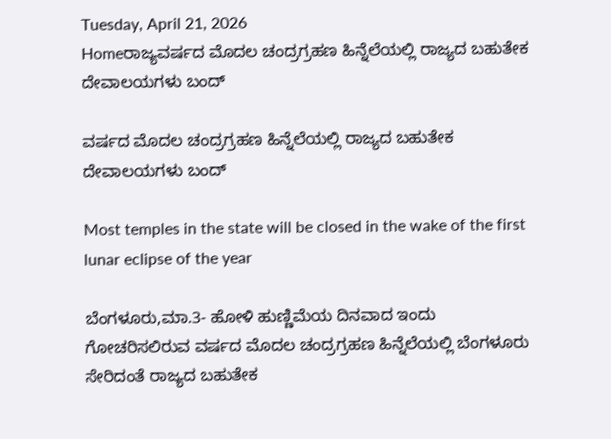Tuesday, April 21, 2026
Homeರಾಜ್ಯವರ್ಷದ ಮೊದಲ ಚಂದ್ರಗ್ರಹಣ ಹಿನ್ನೆಲೆಯಲ್ಲಿ ರಾಜ್ಯದ ಬಹುತೇಕ ದೇವಾಲಯಗಳು ಬಂದ್‌

ವರ್ಷದ ಮೊದಲ ಚಂದ್ರಗ್ರಹಣ ಹಿನ್ನೆಲೆಯಲ್ಲಿ ರಾಜ್ಯದ ಬಹುತೇಕ ದೇವಾಲಯಗಳು ಬಂದ್‌

Most temples in the state will be closed in the wake of the first lunar eclipse of the year

ಬೆಂಗಳೂರು,ಮಾ.3- ಹೋಳಿ ಹುಣ್ಣಿಮೆಯ ದಿನವಾದ ಇಂದು ಗೋಚರಿಸಲಿರುವ ವರ್ಷದ ಮೊದಲ ಚಂದ್ರಗ್ರಹಣ ಹಿನ್ನೆಲೆಯಲ್ಲಿ ಬೆಂಗಳೂರು ಸೇರಿದಂತೆ ರಾಜ್ಯದ ಬಹುತೇಕ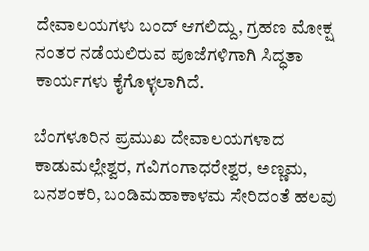ದೇವಾಲಯಗಳು ಬಂದ್‌ ಆಗಲಿದ್ದು, ಗ್ರಹಣ ಮೋಕ್ಷ ನಂತರ ನಡೆಯಲಿರುವ ಪೂಜೆಗಳಿಗಾಗಿ ಸಿದ್ಧತಾ ಕಾರ್ಯಗಳು ಕೈಗೊಳ್ಳಲಾಗಿದೆ.

ಬೆಂಗಳೂರಿನ ಪ್ರಮುಖ ದೇವಾಲಯಗಳಾದ ಕಾಡುಮಲ್ಲೇಶ್ವರ, ಗವಿಗಂಗಾಧರೇಶ್ವರ, ಅಣ್ಣಮ, ಬನಶಂಕರಿ, ಬಂಡಿಮಹಾಕಾಳಮ ಸೇರಿದಂತೆ ಹಲವು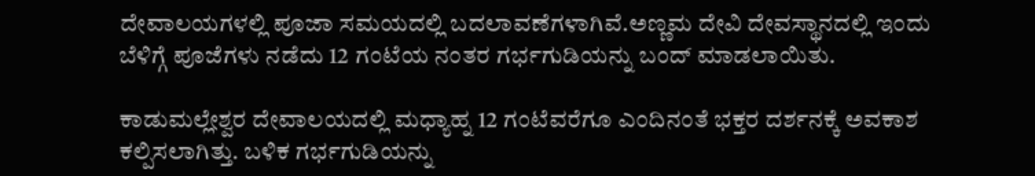ದೇವಾಲಯಗಳಲ್ಲಿ ಪೂಜಾ ಸಮಯದಲ್ಲಿ ಬದಲಾವಣೆಗಳಾಗಿವೆ.ಅಣ್ಣಮ ದೇವಿ ದೇವಸ್ಥಾನದಲ್ಲಿ ಇಂದು ಬೆಳಿಗ್ಗೆ ಪೂಜೆಗಳು ನಡೆದು 12 ಗಂಟೆಯ ನಂತರ ಗರ್ಭಗುಡಿಯನ್ನು ಬಂದ್‌ ಮಾಡಲಾಯಿತು.

ಕಾಡುಮಲ್ಲೇಶ್ವರ ದೇವಾಲಯದಲ್ಲಿ ಮಧ್ಯಾಹ್ನ 12 ಗಂಟೆವರೆಗೂ ಎಂದಿನಂತೆ ಭಕ್ತರ ದರ್ಶನಕ್ಕೆ ಅವಕಾಶ ಕಲ್ಪಿಸಲಾಗಿತ್ತು. ಬಳಿಕ ಗರ್ಭಗುಡಿಯನ್ನು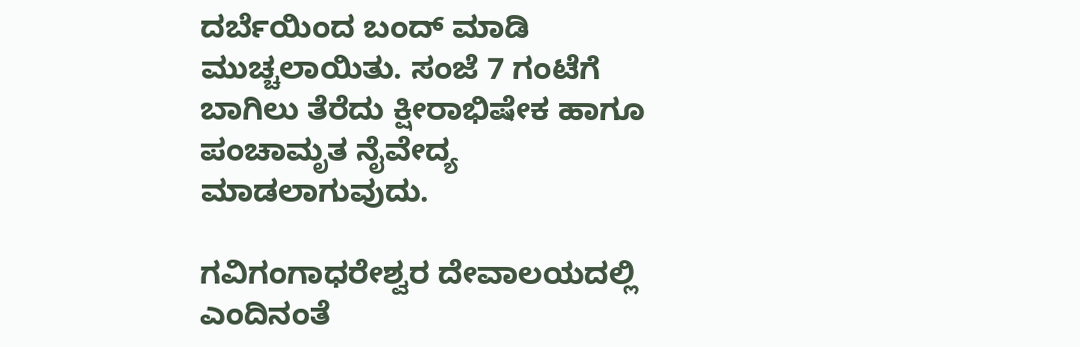ದರ್ಬೆಯಿಂದ ಬಂದ್‌ ಮಾಡಿ ಮುಚ್ಚಲಾಯಿತು. ಸಂಜೆ 7 ಗಂಟೆಗೆ ಬಾಗಿಲು ತೆರೆದು ಕ್ಷೀರಾಭಿಷೇಕ ಹಾಗೂ ಪಂಚಾಮೃತ ನೈವೇದ್ಯ ಮಾಡಲಾಗುವುದು.

ಗವಿಗಂಗಾಧರೇಶ್ವರ ದೇವಾಲಯದಲ್ಲಿ ಎಂದಿನಂತೆ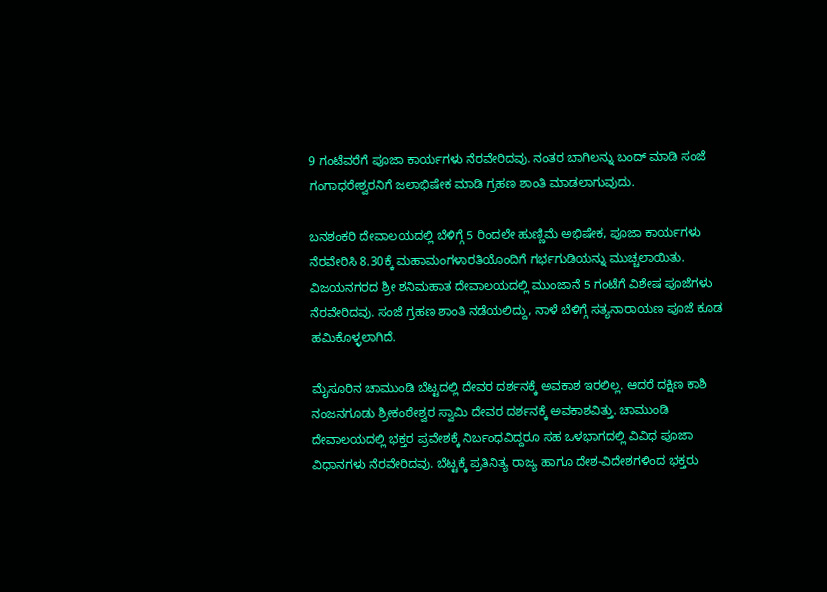9 ಗಂಟೆವರೆಗೆ ಪೂಜಾ ಕಾರ್ಯಗಳು ನೆರವೇರಿದವು. ನಂತರ ಬಾಗಿಲನ್ನು ಬಂದ್‌ ಮಾಡಿ ಸಂಜೆ ಗಂಗಾಧರೇಶ್ವರನಿಗೆ ಜಲಾಭಿಷೇಕ ಮಾಡಿ ಗ್ರಹಣ ಶಾಂತಿ ಮಾಡಲಾಗುವುದು.

ಬನಶಂಕರಿ ದೇವಾಲಯದಲ್ಲಿ ಬೆಳಿಗ್ಗೆ 5 ರಿಂದಲೇ ಹುಣ್ಣಿಮೆ ಅಭಿಷೇಕ, ಪೂಜಾ ಕಾರ್ಯಗಳು ನೆರವೇರಿಸಿ 8.30ಕ್ಕೆ ಮಹಾಮಂಗಳಾರತಿಯೊಂದಿಗೆ ಗರ್ಭಗುಡಿಯನ್ನು ಮುಚ್ಚಲಾಯಿತು.
ವಿಜಯನಗರದ ಶ್ರೀ ಶನಿಮಹಾತ ದೇವಾಲಯದಲ್ಲಿ ಮುಂಜಾನೆ 5 ಗಂಟೆಗೆ ವಿಶೇಷ ಪೂಜೆಗಳು ನೆರವೇರಿದವು. ಸಂಜೆ ಗ್ರಹಣ ಶಾಂತಿ ನಡೆಯಲಿದ್ದು, ನಾಳೆ ಬೆಳಿಗ್ಗೆ ಸತ್ಯನಾರಾಯಣ ಪೂಜೆ ಕೂಡ ಹಮಿಕೊಳ್ಳಲಾಗಿದೆ.

ಮೈಸೂರಿನ ಚಾಮುಂಡಿ ಬೆಟ್ಟದಲ್ಲಿ ದೇವರ ದರ್ಶನಕ್ಕೆ ಅವಕಾಶ ಇರಲಿಲ್ಲ. ಆದರೆ ದಕ್ಷಿಣ ಕಾಶಿ ನಂಜನಗೂಡು ಶ್ರೀಕಂಠೇಶ್ವರ ಸ್ವಾಮಿ ದೇವರ ದರ್ಶನಕ್ಕೆ ಅವಕಾಶವಿತ್ತು. ಚಾಮುಂಡಿ ದೇವಾಲಯದಲ್ಲಿ ಭಕ್ತರ ಪ್ರವೇಶಕ್ಕೆ ನಿರ್ಬಂಧವಿದ್ದರೂ ಸಹ ಒಳಭಾಗದಲ್ಲಿ ವಿವಿಧ ಪೂಜಾ ವಿಧಾನಗಳು ನೆರವೇರಿದವು. ಬೆಟ್ಟಕ್ಕೆ ಪ್ರತಿನಿತ್ಯ ರಾಜ್ಯ ಹಾಗೂ ದೇಶ-ವಿದೇಶಗಳಿಂದ ಭಕ್ತರು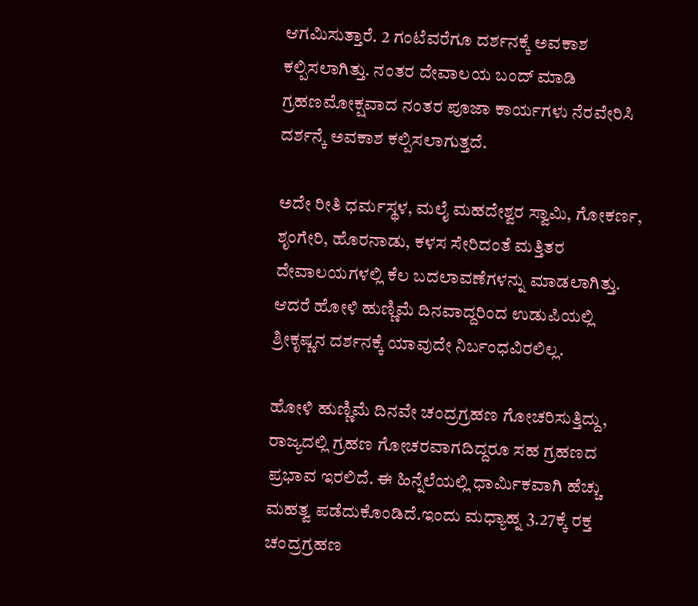ಆಗಮಿಸುತ್ತಾರೆ. 2 ಗಂಟೆವರೆಗೂ ದರ್ಶನಕ್ಕೆ ಅವಕಾಶ ಕಲ್ಪಿಸಲಾಗಿತ್ತು. ನಂತರ ದೇವಾಲಯ ಬಂದ್‌ ಮಾಡಿ ಗ್ರಹಣಮೋಕ್ಷವಾದ ನಂತರ ಪೂಜಾ ಕಾರ್ಯಗಳು ನೆರವೇರಿಸಿ ದರ್ಶನ್ಕೆ ಅವಕಾಶ ಕಲ್ಪಿಸಲಾಗುತ್ತದೆ.

ಅದೇ ರೀತಿ ಧರ್ಮಸ್ಥಳ, ಮಲೈ ಮಹದೇಶ್ವರ ಸ್ವಾಮಿ, ಗೋಕರ್ಣ, ಶೃಂಗೇರಿ, ಹೊರನಾಡು, ಕಳಸ ಸೇರಿದಂತೆ ಮತ್ತಿತರ ದೇವಾಲಯಗಳಲ್ಲಿ ಕೆಲ ಬದಲಾವಣೆಗಳನ್ನು ಮಾಡಲಾಗಿತ್ತು. ಆದರೆ ಹೋಳಿ ಹುಣ್ಣಿಮೆ ದಿನವಾದ್ದರಿಂದ ಉಡುಪಿಯಲ್ಲಿ ಶ್ರೀಕೃಷ್ಣನ ದರ್ಶನಕ್ಕೆ ಯಾವುದೇ ನಿರ್ಬಂಧವಿರಲಿಲ್ಲ.

ಹೋಳಿ ಹುಣ್ಣಿಮೆ ದಿನವೇ ಚಂದ್ರಗ್ರಹಣ ಗೋಚರಿಸುತ್ತಿದ್ದು, ರಾಜ್ಯದಲ್ಲಿ ಗ್ರಹಣ ಗೋಚರವಾಗದಿದ್ದರೂ ಸಹ ಗ್ರಹಣದ ಪ್ರಭಾವ ಇರಲಿದೆ. ಈ ಹಿನ್ನೆಲೆಯಲ್ಲಿ ಧಾರ್ಮಿಕವಾಗಿ ಹೆಚ್ಚು ಮಹತ್ವ ಪಡೆದುಕೊಂಡಿದೆ.ಇಂದು ಮಧ್ಯಾಹ್ನ 3.27ಕ್ಕೆ ರಕ್ತ ಚಂದ್ರಗ್ರಹಣ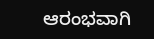ಆರಂಭವಾಗಿ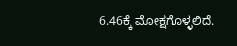6.46ಕ್ಕೆ ಮೋಕ್ಷಗೊಳ್ಳಲಿದೆ.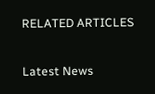RELATED ARTICLES

Latest News